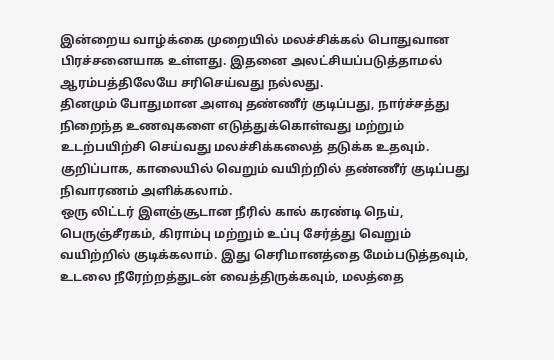இன்றைய வாழ்க்கை முறையில் மலச்சிக்கல் பொதுவான பிரச்சனையாக உள்ளது. இதனை அலட்சியப்படுத்தாமல் ஆரம்பத்திலேயே சரிசெய்வது நல்லது.
தினமும் போதுமான அளவு தண்ணீர் குடிப்பது, நார்ச்சத்து நிறைந்த உணவுகளை எடுத்துக்கொள்வது மற்றும் உடற்பயிற்சி செய்வது மலச்சிக்கலைத் தடுக்க உதவும். குறிப்பாக, காலையில் வெறும் வயிற்றில் தண்ணீர் குடிப்பது நிவாரணம் அளிக்கலாம்.
ஒரு லிட்டர் இளஞ்சூடான நீரில் கால் கரண்டி நெய், பெருஞ்சீரகம், கிராம்பு மற்றும் உப்பு சேர்த்து வெறும் வயிற்றில் குடிக்கலாம். இது செரிமானத்தை மேம்படுத்தவும், உடலை நீரேற்றத்துடன் வைத்திருக்கவும், மலத்தை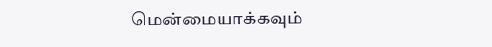மென்மையாக்கவும்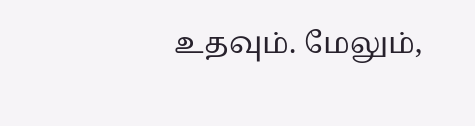உதவும். மேலும்,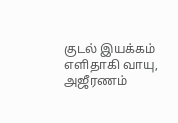குடல் இயக்கம் எளிதாகி வாயு, அஜீரணம்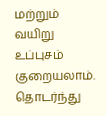மற்றும் வயிறு உப்புசம் குறையலாம்.
தொடர்ந்து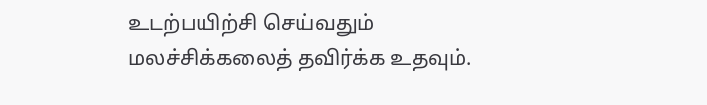உடற்பயிற்சி செய்வதும் மலச்சிக்கலைத் தவிர்க்க உதவும்.